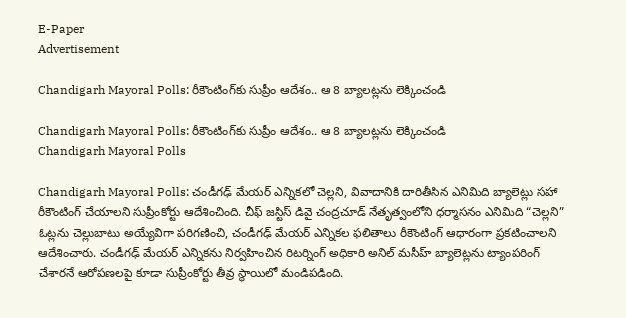E-Paper
Advertisement

Chandigarh Mayoral Polls: రీకౌంటింగ్‌కు సుప్రీం ఆదేశం.. ఆ 8 బ్యాలట్లను లెక్కించండి

Chandigarh Mayoral Polls: రీకౌంటింగ్‌కు సుప్రీం ఆదేశం.. ఆ 8 బ్యాలట్లను లెక్కించండి
Chandigarh Mayoral Polls

Chandigarh Mayoral Polls: చండీగఢ్ మేయర్ ఎన్నికలో చెల్లని, వివాదానికి దారితీసిన ఎనిమిది బ్యాలెట్లు సహా రీకౌంటింగ్ చేయాలని సుప్రీంకోర్టు ఆదేశించింది. చీఫ్ జస్టిస్ డివై చంద్రచూడ్ నేతృత్వంలోని ధర్మాసనం ఎనిమిది “చెల్లని” ఓట్లను చెల్లుబాటు అయ్యేవిగా పరిగణించి, చండీగఢ్ మేయర్ ఎన్నికల ఫలితాలు రీకౌంటింగ్ ఆధారంగా ప్రకటించాలని ఆదేశించారు. చండీగఢ్ మేయర్ ఎన్నికను నిర్వహించిన రిటర్నింగ్ అధికారి అనిల్ మసీహ్ బ్యాలెట్లను ట్యాంపరింగ్ చేశారనే ఆరోపణలపై కూడా సుప్రీంకోర్టు తీవ్ర స్థాయిలో మండిపడింది.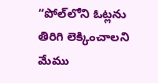“పోల్‌లోని ఓట్లను తిరిగి లెక్కించాలని మేము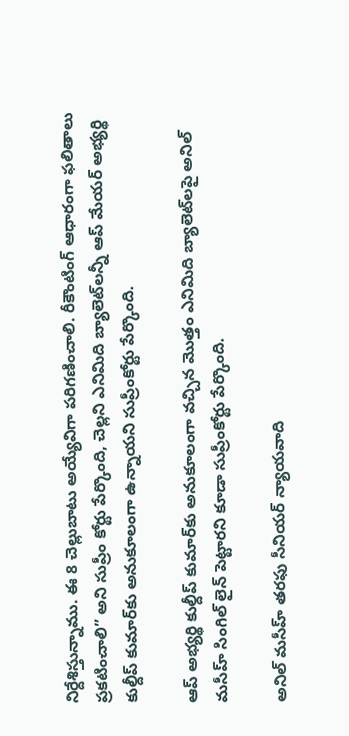నిర్దేశిస్తున్నాము. ఈ 8 చెల్లుబాటు అయ్యేవిగా పరిగణించాలి. రీకౌంటింగ్ ఆధారంగా ఫలితాలు ప్రకటించాలి” అని సుప్రీం కోర్టు పేర్కొంది, చెల్లని ఎనిమిది బ్యాలెట్‌లన్నీ ఆప్ మేయర్ అభ్యర్థి కుల్దీప్ కుమార్‌కు అనుకూలంగా ఉన్నాయని సుప్రీంకోర్టు పేర్కొంది.

ఆప్ అభ్యర్థి కుల్దీప్ కుమార్‌కు అనుకూలంగా వచ్చిన మొత్తం ఎనిమిది బ్యాలెట్‌లపై అనిల్ మసీహ్ సింగిల్ లైన్ పెట్టారని కూడా సుప్రీంకోర్టు పేర్కొంది.

అనిల్ మసీహ్ తరఫు సీనియర్ న్యాయవాది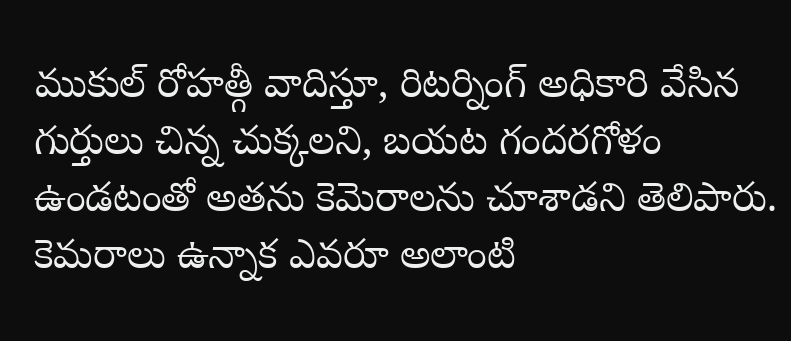ముకుల్ రోహత్గీ వాదిస్తూ, రిటర్నింగ్ అధికారి వేసిన గుర్తులు చిన్న చుక్కలని, బయట గందరగోళం ఉండటంతో అతను కెమెరాలను చూశాడని తెలిపారు. కెమరాలు ఉన్నాక ఎవరూ అలాంటి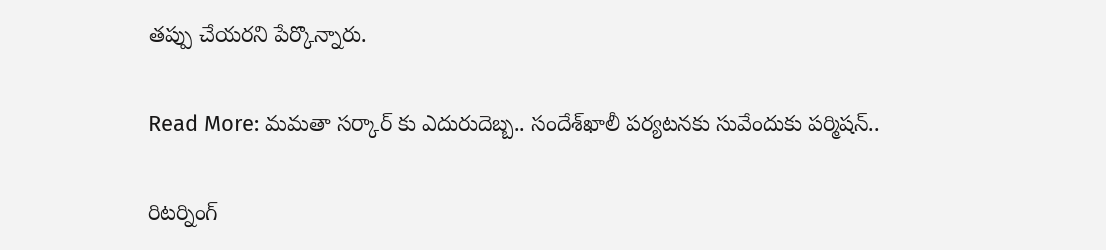తప్పు చేయరని పేర్కొన్నారు.

Read More: మమతా సర్కార్ కు ఎదురుదెబ్బ.. సందేశ్‌ఖాలీ పర్యటనకు సువేందుకు పర్మిషన్..

రిటర్నింగ్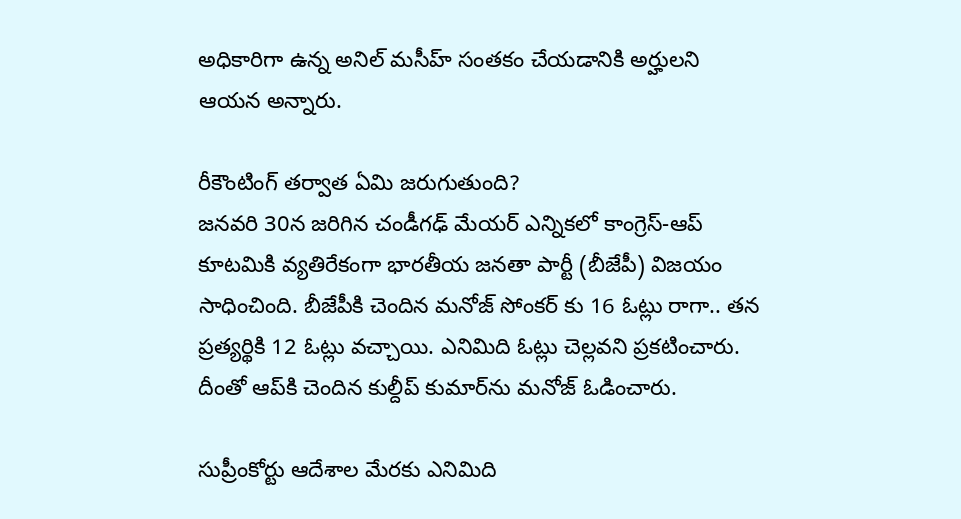అధికారిగా ఉన్న అనిల్ మసీహ్ సంతకం చేయడానికి అర్హులని ఆయన అన్నారు.

రీకౌంటింగ్ తర్వాత ఏమి జరుగుతుంది?
జనవరి 30న జరిగిన చండీగఢ్ మేయర్ ఎన్నికలో కాంగ్రెస్-ఆప్ కూటమికి వ్యతిరేకంగా భారతీయ జనతా పార్టీ (బీజేపీ) విజయం సాధించింది. బీజేపీకి చెందిన మనోజ్ సోంకర్ కు 16 ఓట్లు రాగా.. తన ప్రత్యర్థికి 12 ఓట్లు వచ్చాయి. ఎనిమిది ఓట్లు చెల్లవని ప్రకటించారు. దీంతో ఆప్‌కి చెందిన కుల్దీప్ కుమార్‌ను మనోజ్ ఓడించారు.

సుప్రీంకోర్టు ఆదేశాల మేరకు ఎనిమిది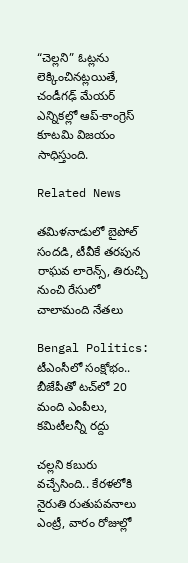“చెల్లని” ఓట్లను లెక్కించినట్లయితే, చండీగఢ్ మేయర్ ఎన్నికల్లో ఆప్-కాంగ్రెస్ కూటమి విజయం సాధిస్తుంది.

Related News

తమిళనాడులో బైపోల్ సందడి, టీవీకే తరపున రాఘవ లారెన్స్‌, తిరుచ్చి నుంచి రేసులో చాలామంది నేతలు

Bengal Politics: టీఎంసీలో సంక్షోభం.. బీజేపీతో టచ్‌లో 20 మంది ఎంపీలు, కమిటీలన్నీ రద్దు

చల్లని కబురు వచ్చేసింది.. కేరళలోకి నైరుతి రుతుపవనాలు ఎంట్రీ, వారం రోజుల్లో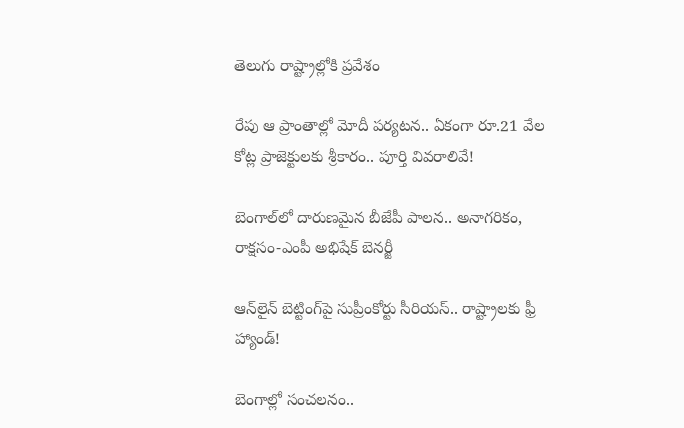తెలుగు రాష్ట్రాల్లోకి ప్రవేశం

రేపు ఆ ప్రాంతాల్లో మోదీ పర్యటన.. ఏకంగా రూ.21 వేల కోట్ల ప్రాజెక్టులకు శ్రీకారం.. పూర్తి వివరాలివే!

బెంగాల్‌లో దారుణమైన బీజేపీ పాలన.. అనాగరికం, రాక్షసం-ఎంపీ అభిషేక్ బెనర్జీ

ఆన్‌లైన్ బెట్టింగ్‌పై సుప్రీంకోర్టు సీరియస్.. రాష్ట్రాలకు ఫ్రీ హ్యాండ్!

బెంగాల్లో సంచలనం..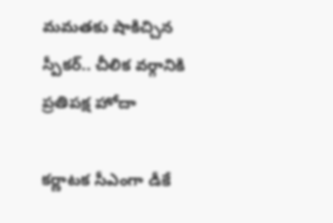మమతకు షాకిచ్చిన స్పీకర్.. చీలిక వర్గానికి ప్రతిపక్ష హోదా

కర్ణాటక సీఎంగా డీకే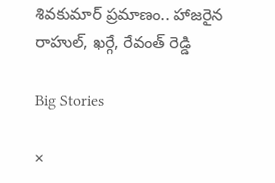శివకుమార్‌ ప్రమాణం.. హాజరైన రాహుల్, ఖర్గే, రేవంత్ రెడ్డి

Big Stories

×